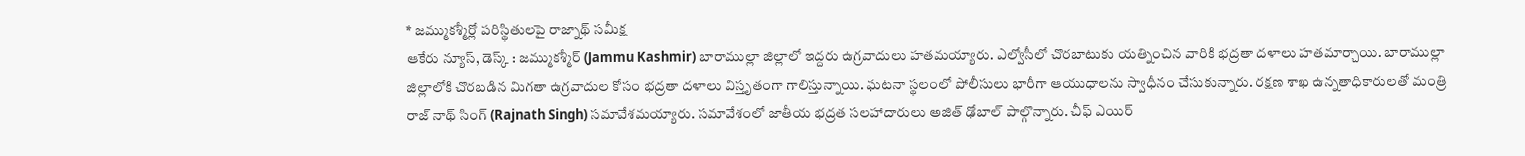* జమ్ముకశ్మీర్లో పరిస్థితులపై రాజ్నాథ్ సమీక్ష
ఆకేరు న్యూస్, డెస్క్ : జమ్ముకశ్మీర్ (Jammu Kashmir) బారాముల్లా జిల్లాలో ఇద్దరు ఉగ్రవాదులు హతమయ్యారు. ఎల్వోసీలో చొరబాటుకు యత్నించిన వారికి భద్రతా దళాలు హతమార్చాయి. బారాముల్లా జిల్లాలోకి చొరబడిన మిగతా ఉగ్రవాదుల కోసం భద్రతా దళాలు విస్తృతంగా గాలిస్తున్నాయి. ఘటనా స్థలంలో పోలీసులు భారీగా ఆయుధాలను స్వాధీనం చేసుకున్నారు. రక్షణ శాఖ ఉన్నతాధికారులతో మంత్రి రాజ్ నాథ్ సింగ్ (Rajnath Singh) సమావేశమయ్యారు. సమావేశంలో జాతీయ భద్రత సలహాదారులు అజిత్ ఢోబాల్ పాల్గొన్నారు. చీఫ్ ఎయిర్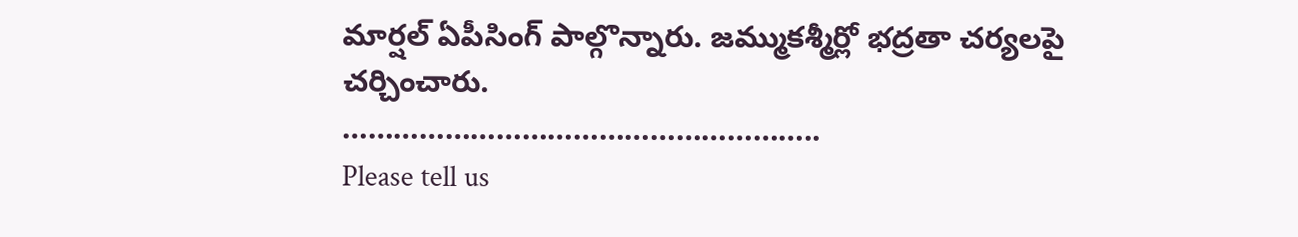మార్షల్ ఏపీసింగ్ పాల్గొన్నారు. జమ్ముకశ్మీర్లో భద్రతా చర్యలపై చర్చించారు.
………………………………………………..
Please tell us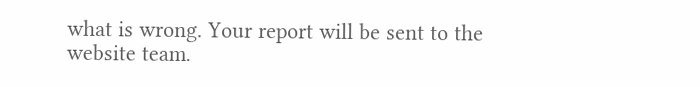what is wrong. Your report will be sent to the website team.